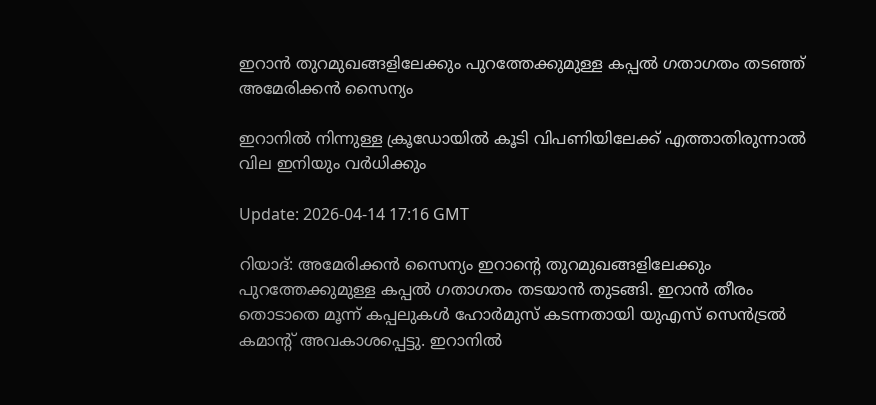ഇറാൻ തുറമുഖങ്ങളിലേക്കും പുറത്തേക്കുമുള്ള കപ്പൽ ഗതാഗതം തടഞ്ഞ് അമേരിക്കൻ സൈന്യം

ഇറാനിൽ നിന്നുള്ള ക്രൂഡോയിൽ കൂടി വിപണിയിലേക്ക് എത്താതിരുന്നാൽ വില ഇനിയും വർധിക്കും

Update: 2026-04-14 17:16 GMT

റിയാദ്: അമേരിക്കൻ സൈന്യം ഇറാന്റെ തുറമുഖങ്ങളിലേക്കും പുറത്തേക്കുമുള്ള കപ്പൽ ഗതാഗതം തടയാൻ തുടങ്ങി. ഇറാൻ തീരം തൊടാതെ മൂന്ന് കപ്പലുകൾ ഹോർമുസ് കടന്നതായി യുഎസ് സെൻട്രൽ കമാന്റ് അവകാശപ്പെട്ടു. ഇറാനിൽ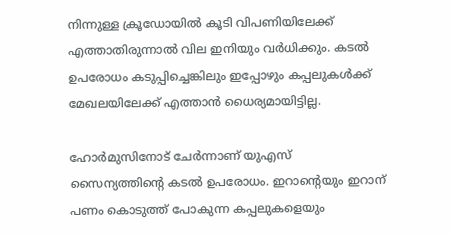നിന്നുള്ള ക്രൂഡോയിൽ കൂടി വിപണിയിലേക്ക് എത്താതിരുന്നാൽ വില ഇനിയും വർധിക്കും. കടൽ ഉപരോധം കടുപ്പിച്ചെങ്കിലും ഇപ്പോഴും കപ്പലുകൾക്ക് മേഖലയിലേക്ക് എത്താൻ ധൈര്യമായിട്ടില്ല.

ഹോർമുസിനോട് ചേർന്നാണ് യുഎസ് സൈന്യത്തിന്റെ കടൽ ഉപരോധം. ഇറാന്റെയും ഇറാന് പണം കൊടുത്ത് പോകുന്ന കപ്പലുകളെയും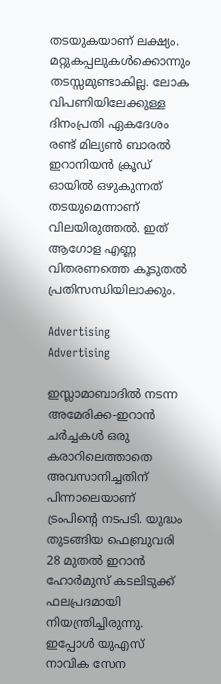തടയുകയാണ് ലക്ഷ്യം. മറ്റുകപ്പലുകൾക്കൊന്നും തടസ്സമുണ്ടാകില്ല. ലോക വിപണിയിലേക്കുള്ള ദിനംപ്രതി ഏകദേശം രണ്ട് മില്യൺ ബാരൽ ഇറാനിയൻ ക്രൂഡ് ഓയിൽ ഒഴുകുന്നത് തടയുമെന്നാണ് വിലയിരുത്തൽ. ഇത് ആഗോള എണ്ണ വിതരണത്തെ കൂടുതൽ പ്രതിസന്ധിയിലാക്കും.

Advertising
Advertising

ഇസ്ലാമാബാദിൽ നടന്ന അമേരിക്ക-ഇറാൻ ചർച്ചകൾ ഒരു കരാറിലെത്താതെ അവസാനിച്ചതിന് പിന്നാലെയാണ് ട്രംപിന്റെ നടപടി. യുദ്ധം തുടങ്ങിയ ഫെബ്രുവരി 28 മുതൽ ഇറാൻ ഹോർമുസ് കടലിടുക്ക് ഫലപ്രദമായി നിയന്ത്രിച്ചിരുന്നു. ഇപ്പോൾ യുഎസ് നാവിക സേന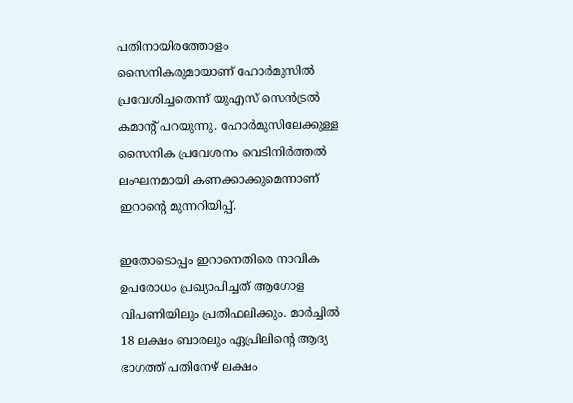പതിനായിരത്തോളം സൈനികരുമായാണ് ഹോർമുസിൽ പ്രവേശിച്ചതെന്ന് യുഎസ് സെൻട്രൽ കമാന്റ് പറയുന്നു. ഹോർമുസിലേക്കുള്ള സൈനിക പ്രവേശനം വെടിനിർത്തൽ ലംഘനമായി കണക്കാക്കുമെന്നാണ് ഇറാന്റെ മുന്നറിയിപ്പ്.

ഇതോടൊപ്പം ഇറാനെതിരെ നാവിക ഉപരോധം പ്രഖ്യാപിച്ചത് ആഗോള വിപണിയിലും പ്രതിഫലിക്കും. മാർച്ചിൽ 18 ലക്ഷം ബാരലും ഏപ്രിലിന്റെ ആദ്യ ഭാഗത്ത് പതിനേഴ് ലക്ഷം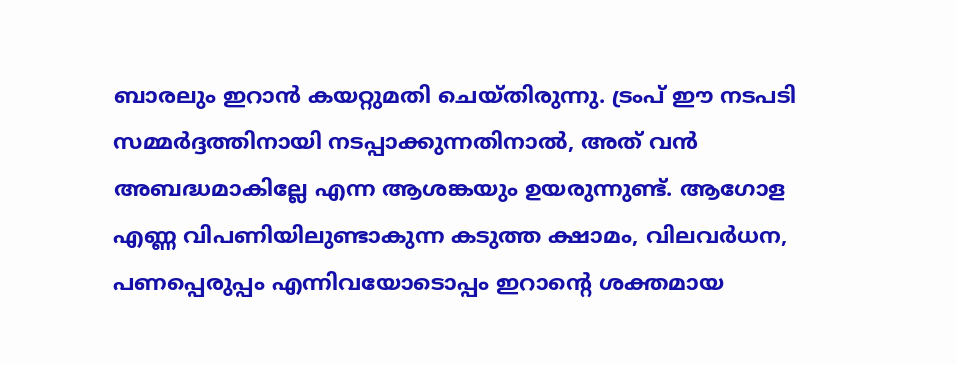ബാരലും ഇറാൻ കയറ്റുമതി ചെയ്തിരുന്നു. ട്രംപ് ഈ നടപടി സമ്മർദ്ദത്തിനായി നടപ്പാക്കുന്നതിനാൽ, അത് വൻ അബദ്ധമാകില്ലേ എന്ന ആശങ്കയും ഉയരുന്നുണ്ട്. ആഗോള എണ്ണ വിപണിയിലുണ്ടാകുന്ന കടുത്ത ക്ഷാമം, വിലവർധന, പണപ്പെരുപ്പം എന്നിവയോടൊപ്പം ഇറാന്റെ ശക്തമായ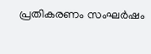പ്രതികരണം സംഘർഷം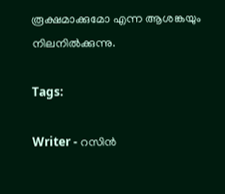രൂക്ഷമാക്കുമോ എന്ന ആശങ്കയും നിലനിൽക്കുന്നു.

Tags:

Writer - റസിൻ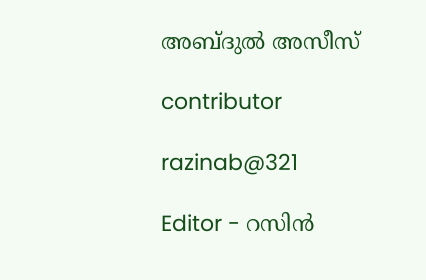അബ്ദുൽ അസീസ്

contributor

razinab@321

Editor - റസിൻ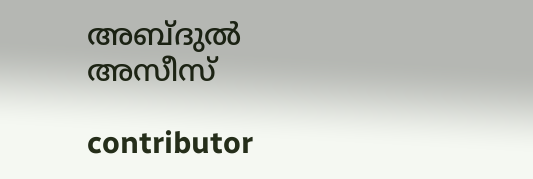അബ്ദുൽ അസീസ്

contributor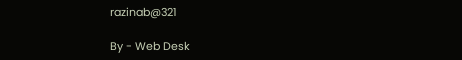razinab@321

By - Web Desk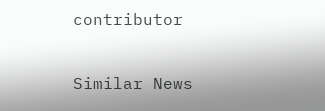contributor

Similar News